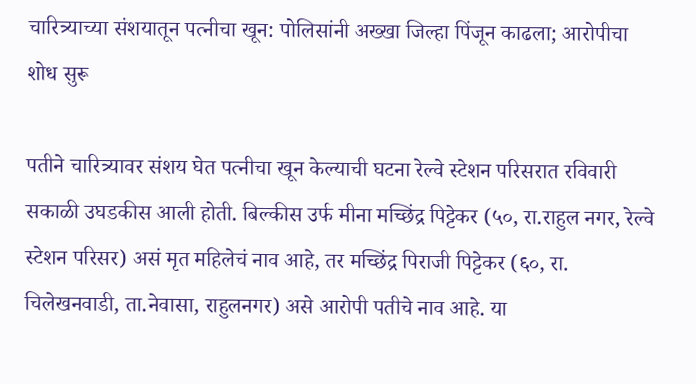चारित्र्याच्या संशयातून पत्नीचा खून: पोलिसांनी अख्खा जिल्हा पिंजून काढला; आरोपीचा शोध सुरू

पतीने चारित्र्यावर संशय घेत पत्नीचा खून केल्याची घटना रेल्वे स्टेशन परिसरात रविवारी सकाळी उघडकीस आली होती. बिल्कीस उर्फ मीना मच्छिंद्र पिट्टेकर (५०, रा.राहुल नगर, रेल्वे स्टेशन परिसर) असं मृत महिलेचं नाव आहे, तर मच्छिंद्र पिराजी पिट्टेकर (६०, रा. चिलेखनवाडी, ता.नेवासा, राहुलनगर) असे आरोपी पतीचे नाव आहे. या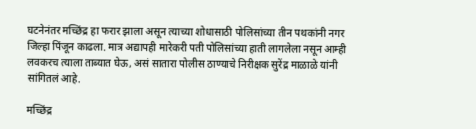घटनेनंतर मच्छिंद्र हा फरार झाला असून त्याच्या शोधासाठी पोलिसांच्या तीन पथकांनी नगर जिल्हा पिंजून काढला. मात्र अद्यापही मारेकरी पती पोलिसांच्या हाती लागलेला नसून आम्ही लवकरच त्याला ताब्यात घेऊ, असं सातारा पोलीस ठाण्याचे निरीक्षक सुरेंद्र माळाळे यांनी सांगितलं आहे.

मच्छिंद्र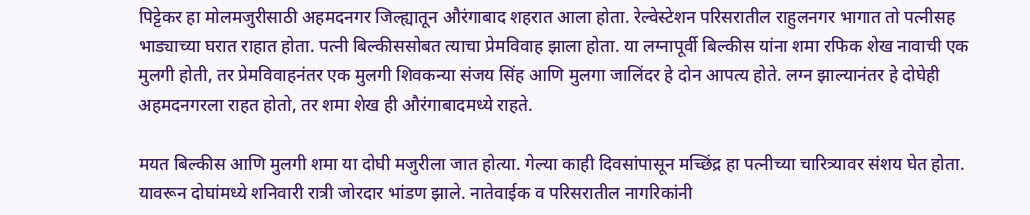पिट्टेकर हा मोलमजुरीसाठी अहमदनगर जिल्ह्यातून औरंगाबाद शहरात आला होता. रेल्वेस्टेशन परिसरातील राहुलनगर भागात तो पत्नीसह भाड्याच्या घरात राहात होता. पत्नी बिल्कीससोबत त्याचा प्रेमविवाह झाला होता. या लग्नापूर्वी बिल्कीस यांना शमा रफिक शेख नावाची एक मुलगी होती, तर प्रेमविवाहनंतर एक मुलगी शिवकन्या संजय सिंह आणि मुलगा जालिंदर हे दोन आपत्य होते. लग्न झाल्यानंतर हे दोघेही अहमदनगरला राहत होतो, तर शमा शेख ही औरंगाबादमध्ये राहते.

मयत बिल्कीस आणि मुलगी शमा या दोघी मजुरीला जात होत्या. गेल्या काही दिवसांपासून मच्छिंद्र हा पत्नीच्या चारित्र्यावर संशय घेत होता. यावरून दोघांमध्ये शनिवारी रात्री जोरदार भांडण झाले. नातेवाईक व परिसरातील नागरिकांनी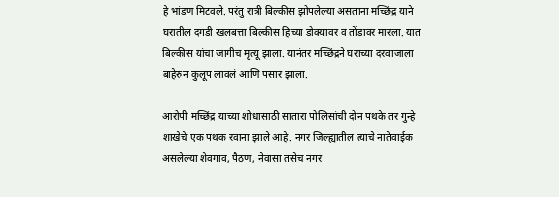हे भांडण मिटवले. परंतु रात्री बिल्कीस झोपलेल्या असताना मच्छिंद्र याने घरातील दगडी खलबत्ता बिल्कीस हिच्या डोक्यावर व तोंडावर मारला. यात बिल्कीस यांचा जागीच मृत्यू झाला. यानंतर मच्छिंद्रने घराच्या दरवाजाला बाहेरुन कुलूप लावलं आणि पसार झाला.

आरोपी मच्छिंद्र याच्या शोधासाठी सातारा पोलिसांची दोन पथके तर गुन्हे शाखेचे एक पथक रवाना झाले आहे. नगर जिल्ह्यातील त्याचे नातेवाईक असलेल्या शेवगाव, पैठण, नेवासा तसेच नगर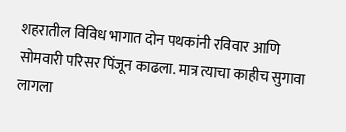शहरातील विविध भागात दोन पथकांनी रविवार आणि सोमवारी परिसर पिंजून काढला. मात्र त्याचा काहीच सुगावा लागला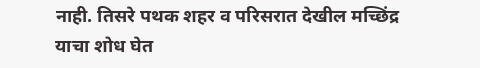नाही. तिसरे पथक शहर व परिसरात देखील मच्छिंद्र याचा शोध घेत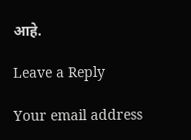आहे.

Leave a Reply

Your email address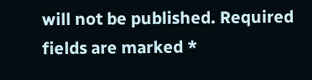will not be published. Required fields are marked *